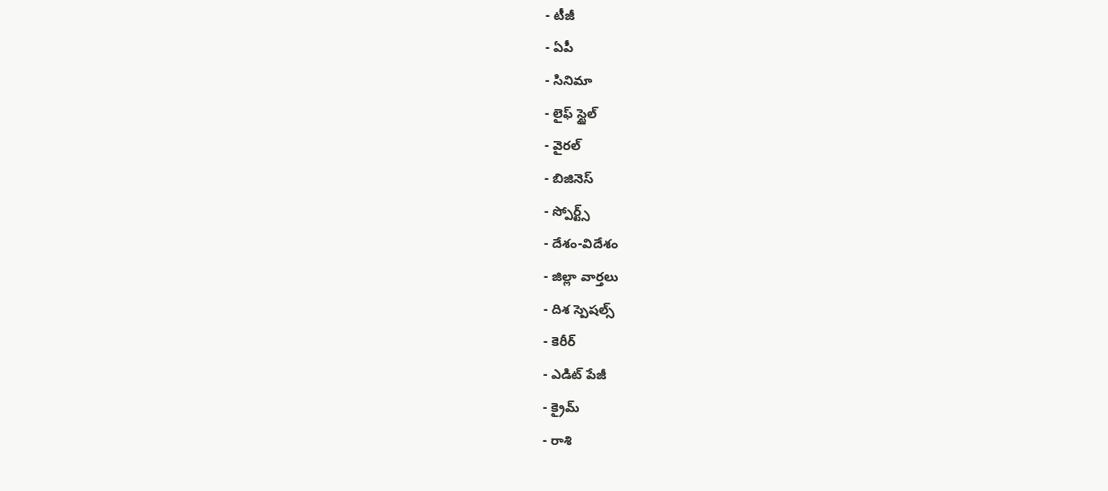- టీజీ
- ఏపీ
- సినిమా
- లైఫ్ స్టైల్
- వైరల్
- బిజినెస్
- స్పోర్ట్స్
- దేశం-విదేశం
- జిల్లా వార్తలు
- దిశ స్పెషల్స్
- కెరీర్
- ఎడిట్ పేజీ
- క్రైమ్
- రాశి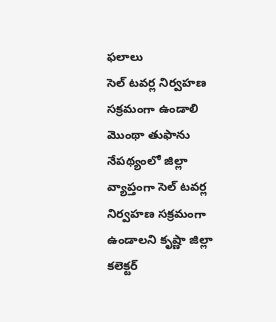ఫలాలు
సెల్ టవర్ల నిర్వహణ సక్రమంగా ఉండాలి
మొంథా తుఫాను నేపథ్యంలో జిల్లా వ్యాప్తంగా సెల్ టవర్ల నిర్వహణ సక్రమంగా ఉండాలని కృష్ణా జిల్లా కలెక్టర్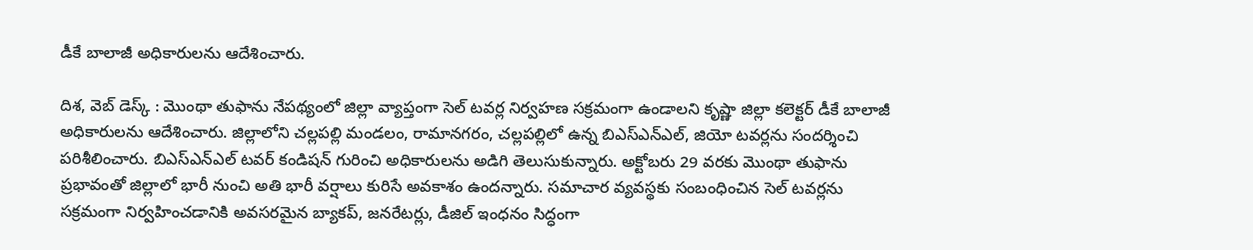డీకే బాలాజీ అధికారులను ఆదేశించారు.

దిశ, వెబ్ డెస్క్ : మొంథా తుఫాను నేపథ్యంలో జిల్లా వ్యాప్తంగా సెల్ టవర్ల నిర్వహణ సక్రమంగా ఉండాలని కృష్ణా జిల్లా కలెక్టర్ డీకే బాలాజీ అధికారులను ఆదేశించారు. జిల్లాలోని చల్లపల్లి మండలం, రామానగరం, చల్లపల్లిలో ఉన్న బిఎస్ఎన్ఎల్, జియో టవర్లను సందర్శించి పరిశీలించారు. బిఎస్ఎన్ఎల్ టవర్ కండిషన్ గురించి అధికారులను అడిగి తెలుసుకున్నారు. అక్టోబరు 29 వరకు మొంథా తుఫాను ప్రభావంతో జిల్లాలో భారీ నుంచి అతి భారీ వర్షాలు కురిసే అవకాశం ఉందన్నారు. సమాచార వ్యవస్థకు సంబంధించిన సెల్ టవర్లను సక్రమంగా నిర్వహించడానికి అవసరమైన బ్యాకప్, జనరేటర్లు, డీజిల్ ఇంధనం సిద్ధంగా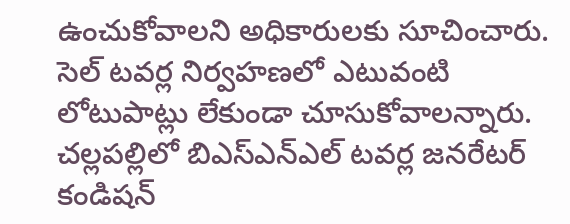ఉంచుకోవాలని అధికారులకు సూచించారు. సెల్ టవర్ల నిర్వహణలో ఎటువంటి లోటుపాట్లు లేకుండా చూసుకోవాలన్నారు. చల్లపల్లిలో బిఎస్ఎన్ఎల్ టవర్ల జనరేటర్ కండిషన్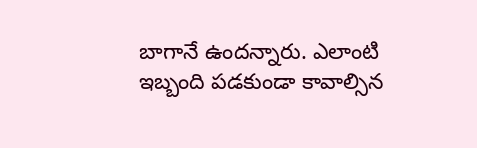బాగానే ఉందన్నారు. ఎలాంటి ఇబ్బంది పడకుండా కావాల్సిన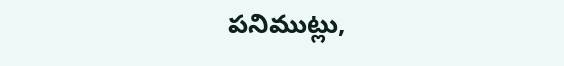పనిముట్లు,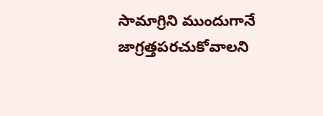సామాగ్రిని ముందుగానే జాగ్రత్తపరచుకోవాలని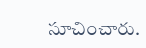సూచించారు.